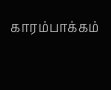காரம்பாக்கம்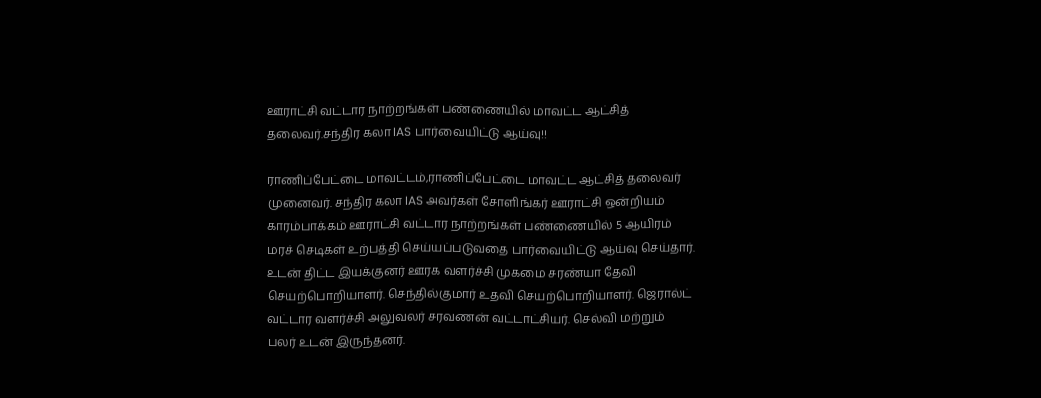ஊராட்சி வட்டார நாற்றங்கள் பண்ணையில் மாவட்ட ஆட்சித் தலைவர்.சந்திர கலா IAS பார்வையிட்டு ஆய்வு!!

ராணிப்பேட்டை மாவட்டம்,ராணிப்பேட்டை மாவட்ட ஆட்சித் தலைவர் முனைவர். சந்திர கலா IAS அவர்கள் சோளிங்கர் ஊராட்சி ஒன்றியம் காரம்பாக்கம் ஊராட்சி வட்டார நாற்றங்கள் பண்ணையில் 5 ஆயிரம் மரச் செடிகள் உற்பத்தி செய்யப்படுவதை பார்வையிட்டு ஆய்வு செய்தார். உடன் திட்ட இயக்குனர் ஊரக வளர்ச்சி முகமை சரண்யா தேவி செயற்பொறியாளர். செந்தில்குமார் உதவி செயற்பொறியாளர். ஜெரால்ட் வட்டார வளர்ச்சி அலுவலர் சரவணன் வட்டாட்சியர். செல்வி மற்றும் பலர் உடன் இருந்தனர்.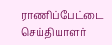ராணிப்பேட்டை செய்தியாளர்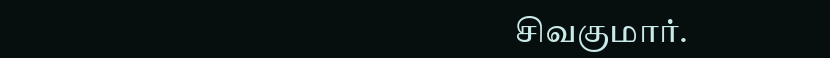சிவகுமார்.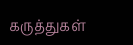கருத்துகள்